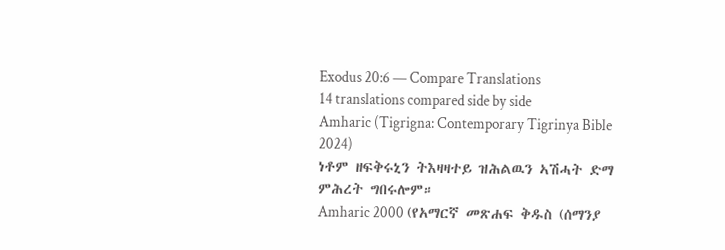Exodus 20:6 — Compare Translations
14 translations compared side by side
Amharic (Tigrigna: Contemporary Tigrinya Bible 2024)
ነቶም ዘፍቅሩኒን ትእዛዛተይ ዝሕልዉን ኣሽሓት ድማ ምሕረት ግበሩሎም።
Amharic 2000 (የአማርኛ መጽሐፍ ቅዱስ (ሰማንያ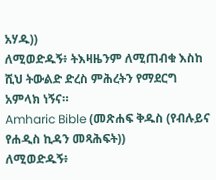አሃዱ))
ለሚወድዱኝ፥ ትእዛዜንም ለሚጠብቁ እስከ ሺህ ትውልድ ድረስ ምሕረትን የማደርግ አምላክ ነኝና።
Amharic Bible (መጽሐፍ ቅዱስ (የብሉይና የሐዲስ ኪዳን መጻሕፍት))
ለሚወድዱኝ፥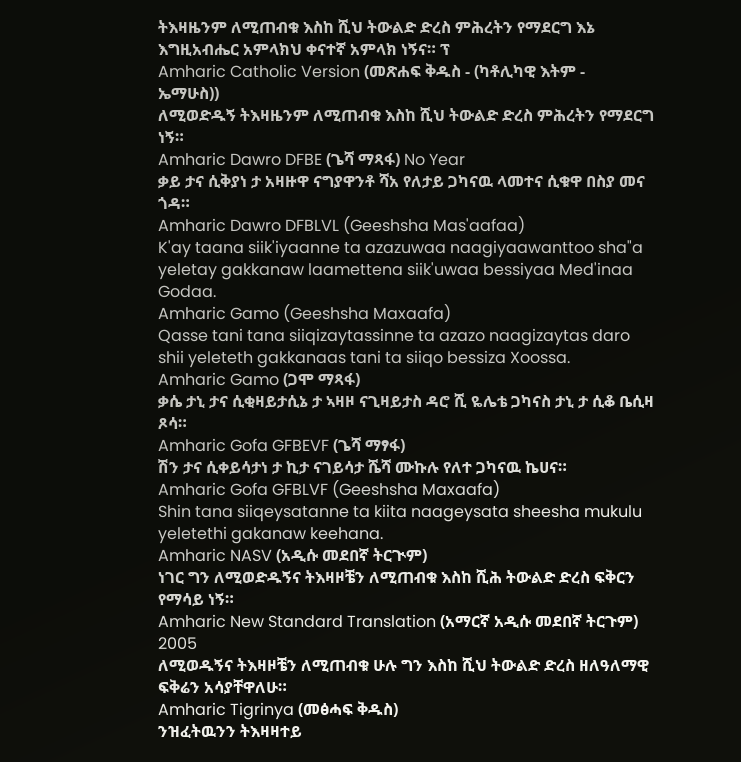ትእዛዜንም ለሚጠብቁ እስከ ሺህ ትውልድ ድረስ ምሕረትን የማደርግ እኔ እግዚአብሔር አምላክህ ቀናተኛ አምላክ ነኝና። ፕ
Amharic Catholic Version (መጽሐፍ ቅዱስ - (ካቶሊካዊ እትም - ኤማሁስ))
ለሚወድዱኝ ትእዛዜንም ለሚጠብቁ እስከ ሺህ ትውልድ ድረስ ምሕረትን የማደርግ ነኝ።
Amharic Dawro DFBE (ጌሻ ማጻፋ) No Year
ቃይ ታና ሲቅያነ ታ አዛዙዋ ናግያዋንቶ ሻአ የለታይ ጋካናዉ ላመተና ሲቁዋ በስያ መና ጎዳ።
Amharic Dawro DFBLVL (Geeshsha Mas'aafaa)
K'ay taana siik'iyaanne ta azazuwaa naagiyaawanttoo sha"a yeletay gakkanaw laamettena siik'uwaa bessiyaa Med'inaa Godaa.
Amharic Gamo (Geeshsha Maxaafa)
Qasse tani tana siiqizaytassinne ta azazo naagizaytas daro shii yeleteth gakkanaas tani ta siiqo bessiza Xoossa.
Amharic Gamo (ጋሞ ማጻፋ)
ቃሴ ታኒ ታና ሲቂዛይታሲኔ ታ ኣዛዞ ናጊዛይታስ ዳሮ ሺ ዬሌቴ ጋካናስ ታኒ ታ ሲቆ ቤሲዛ ጾሳ።
Amharic Gofa GFBEVF (ጌሻ ማፃፋ)
ሽን ታና ሲቀይሳታነ ታ ኪታ ናገይሳታ ሼሻ ሙኩሉ የለተ ጋካናዉ ኬሀና።
Amharic Gofa GFBLVF (Geeshsha Maxaafa)
Shin tana siiqeysatanne ta kiita naageysata sheesha mukulu yeletethi gakanaw keehana.
Amharic NASV (አዲሱ መደበኛ ትርጒም)
ነገር ግን ለሚወድዱኝና ትእዛዞቼን ለሚጠብቁ እስከ ሺሕ ትውልድ ድረስ ፍቅርን የማሳይ ነኝ።
Amharic New Standard Translation (አማርኛ አዲሱ መደበኛ ትርጉም) 2005
ለሚወዱኝና ትእዛዞቼን ለሚጠብቁ ሁሉ ግን እስከ ሺህ ትውልድ ድረስ ዘለዓለማዊ ፍቅሬን አሳያቸዋለሁ።
Amharic Tigrinya (መፅሓፍ ቅዱስ)
ንዝፈትዉንን ትእዛዛተይ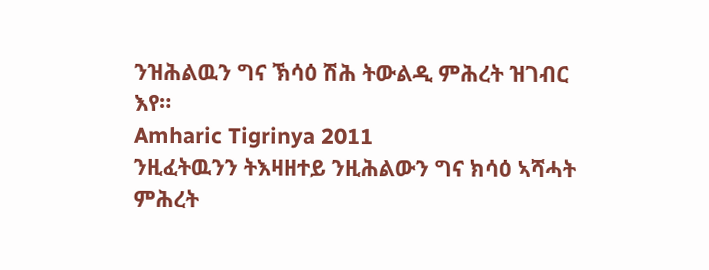ንዝሕልዉን ግና ኽሳዕ ሽሕ ትውልዲ ምሕረት ዝገብር እየ።
Amharic Tigrinya 2011
ንዚፈትዉንን ትእዛዘተይ ንዚሕልውን ግና ክሳዕ ኣሻሓት ምሕረት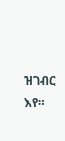ዝገብር እየ።